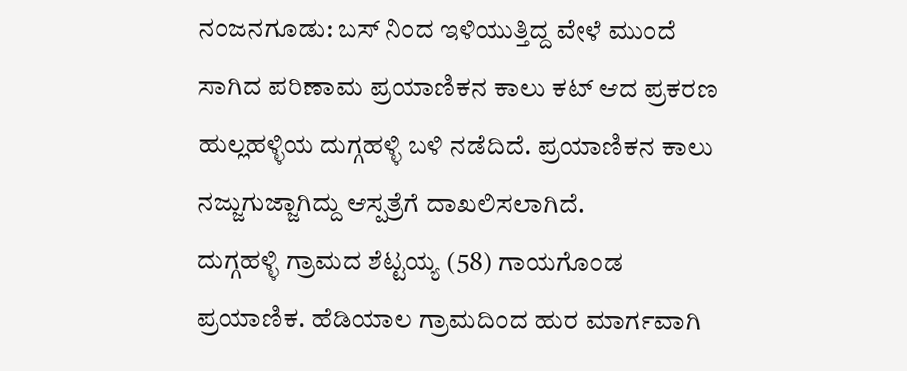ನಂಜನಗೂಡು: ಬಸ್ ನಿಂದ ಇಳಿಯುತ್ತಿದ್ದ ವೇಳೆ ಮುಂದೆ ಸಾಗಿದ ಪರಿಣಾಮ ಪ್ರಯಾಣಿಕನ ಕಾಲು ಕಟ್ ಆದ ಪ್ರಕರಣ ಹುಲ್ಲಹಳ್ಳಿಯ ದುಗ್ಗಹಳ್ಳಿ ಬಳಿ ನಡೆದಿದೆ. ಪ್ರಯಾಣಿಕನ ಕಾಲು ನಜ್ಜುಗುಜ್ಜಾಗಿದ್ದು ಆಸ್ಪತ್ರೆಗೆ ದಾಖಲಿಸಲಾಗಿದೆ.
ದುಗ್ಗಹಳ್ಳಿ ಗ್ರಾಮದ ಶೆಟ್ಟಯ್ಯ (58) ಗಾಯಗೊಂಡ ಪ್ರಯಾಣಿಕ. ಹೆಡಿಯಾಲ ಗ್ರಾಮದಿಂದ ಹುರ ಮಾರ್ಗವಾಗಿ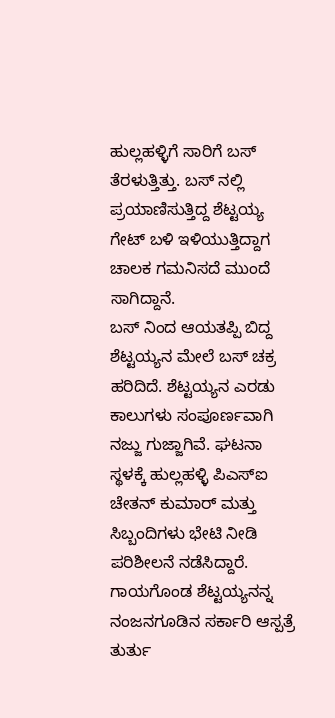ಹುಲ್ಲಹಳ್ಳಿಗೆ ಸಾರಿಗೆ ಬಸ್ ತೆರಳುತ್ತಿತ್ತು. ಬಸ್ ನಲ್ಲಿ ಪ್ರಯಾಣಿಸುತ್ತಿದ್ದ ಶೆಟ್ಟಯ್ಯ ಗೇಟ್ ಬಳಿ ಇಳಿಯುತ್ತಿದ್ದಾಗ ಚಾಲಕ ಗಮನಿಸದೆ ಮುಂದೆ ಸಾಗಿದ್ದಾನೆ.
ಬಸ್ ನಿಂದ ಆಯತಪ್ಪಿ ಬಿದ್ದ ಶೆಟ್ಟಯ್ಯನ ಮೇಲೆ ಬಸ್ ಚಕ್ರ ಹರಿದಿದೆ. ಶೆಟ್ಟಯ್ಯನ ಎರಡು ಕಾಲುಗಳು ಸಂಪೂರ್ಣವಾಗಿ ನಜ್ಜು ಗುಜ್ಜಾಗಿವೆ. ಘಟನಾ ಸ್ಥಳಕ್ಕೆ ಹುಲ್ಲಹಳ್ಳಿ ಪಿಎಸ್ಐ ಚೇತನ್ ಕುಮಾರ್ ಮತ್ತು ಸಿಬ್ಬಂದಿಗಳು ಭೇಟಿ ನೀಡಿ ಪರಿಶೀಲನೆ ನಡೆಸಿದ್ದಾರೆ. ಗಾಯಗೊಂಡ ಶೆಟ್ಟಯ್ಯನನ್ನ ನಂಜನಗೂಡಿನ ಸರ್ಕಾರಿ ಆಸ್ಪತ್ರೆ ತುರ್ತು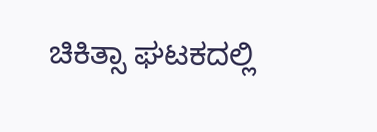ಚಿಕಿತ್ಸಾ ಘಟಕದಲ್ಲಿ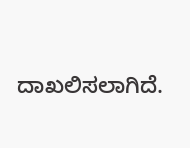ದಾಖಲಿಸಲಾಗಿದೆ.